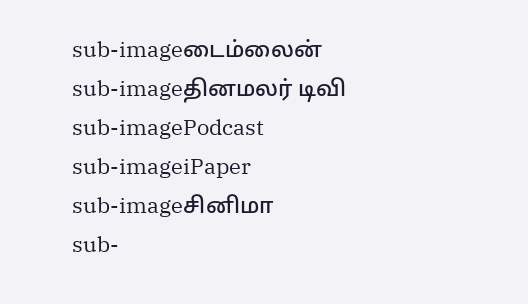sub-imageடைம்லைன்
sub-imageதினமலர் டிவி
sub-imagePodcast
sub-imageiPaper
sub-imageசினிமா
sub-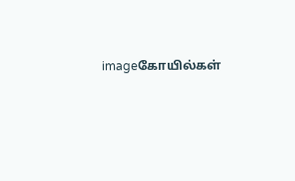imageகோயில்கள்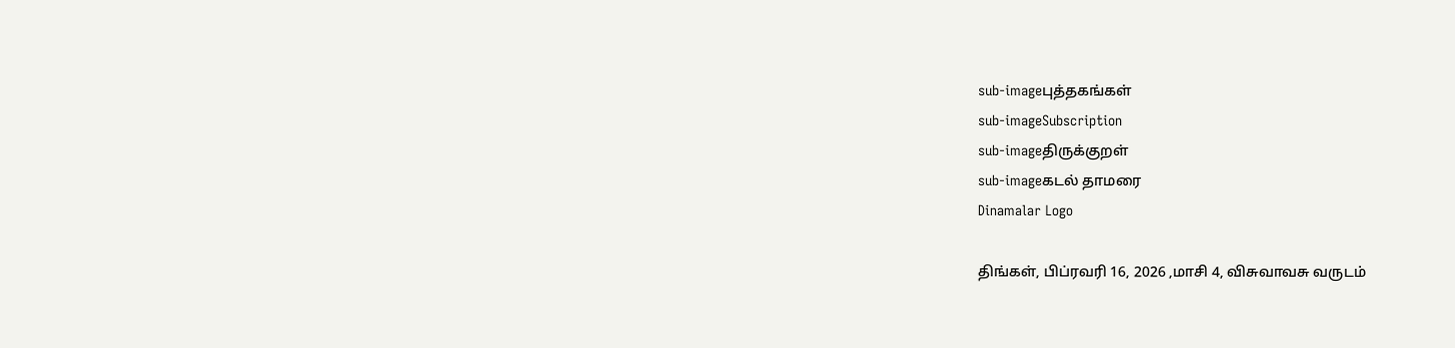sub-imageபுத்தகங்கள்
sub-imageSubscription
sub-imageதிருக்குறள்
sub-imageகடல் தாமரை
Dinamalar Logo

திங்கள், பிப்ரவரி 16, 2026 ,மாசி 4, விசுவாவசு வருடம்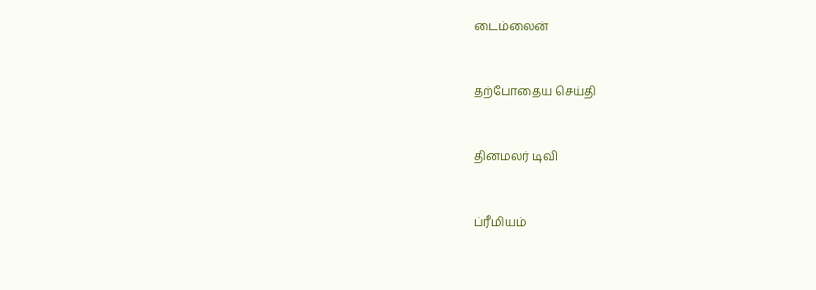டைம்லைன்


தற்போதைய செய்தி


தினமலர் டிவி


ப்ரீமியம்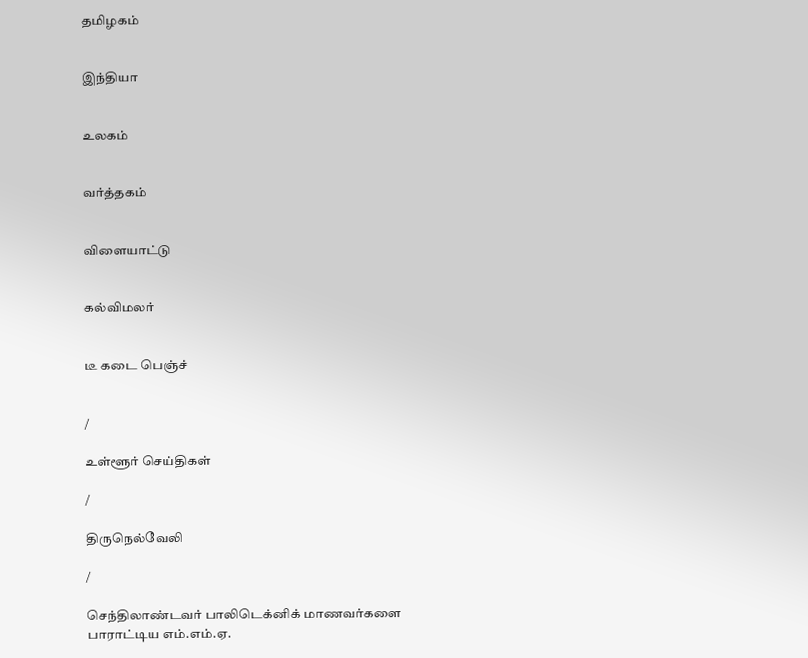தமிழகம்


இந்தியா


உலகம்


வர்த்தகம்


விளையாட்டு


கல்விமலர்


டீ கடை பெஞ்ச்


/

உள்ளூர் செய்திகள்

/

திருநெல்வேலி

/

செந்திலாண்டவர் பாலிடெக்னிக் மாணவர்களை பாராட்டிய எம்.எம்.ஏ.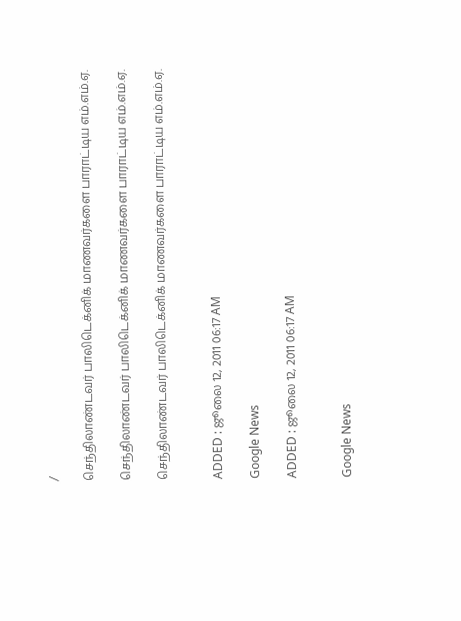/

செந்திலாண்டவர் பாலிடெக்னிக் மாணவர்களை பாராட்டிய எம்.எம்.ஏ.

செந்திலாண்டவர் பாலிடெக்னிக் மாணவர்களை பாராட்டிய எம்.எம்.ஏ.

செந்திலாண்டவர் பாலிடெக்னிக் மாணவர்களை பாராட்டிய எம்.எம்.ஏ.


ADDED : ஜூலை 12, 2011 06:17 AM

Google News

ADDED : ஜூலை 12, 2011 06:17 AM


Google News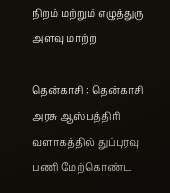நிறம் மற்றும் எழுத்துரு அளவு மாற்ற

தென்காசி : தென்காசி அரசு ஆஸ்பத்திரி வளாகத்தில் துப்புரவு பணி மேற்கொண்ட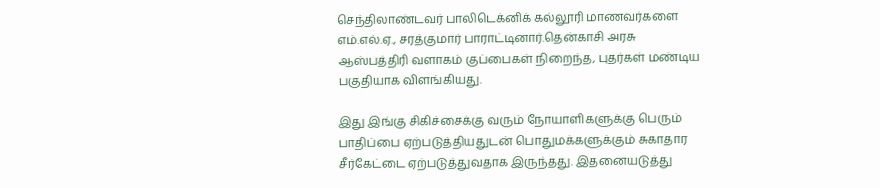செந்திலாண்டவர் பாலிடெக்னிக் கல்லூரி மாணவர்களை எம்.எல்.ஏ., சரத்குமார் பாராட்டினார்.தென்காசி அரசு ஆஸ்பத்திரி வளாகம் குப்பைகள் நிறைந்த, புதர்கள் மண்டிய பகுதியாக விளங்கியது.

இது இங்கு சிகிச்சைக்கு வரும் நோயாளிகளுக்கு பெரும் பாதிப்பை ஏற்படுத்தியதுடன் பொதுமக்களுக்கும் சுகாதார சீர்கேட்டை ஏற்படுத்துவதாக இருந்தது. இதனையடுத்து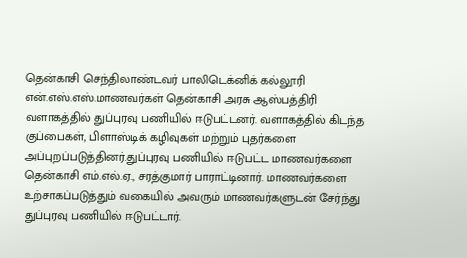தென்காசி செந்திலாண்டவர் பாலிடெக்னிக் கல்லூரி என்.எஸ்.எஸ்.மாணவர்கள் தென்காசி அரசு ஆஸ்பத்திரி வளாகத்தில் துப்புரவு பணியில் ஈடுபட்டனர். வளாகத்தில் கிடந்த குப்பைகள், பிளாஸ்டிக் கழிவுகள் மற்றும் புதர்களை அப்புறப்படுத்தினர்.துப்புரவு பணியில் ஈடுபட்ட மாணவர்களை தென்காசி எம்.எல்.ஏ., சரத்குமார் பாராட்டினார். மாணவர்களை உற்சாகப்படுத்தும் வகையில் அவரும் மாணவர்களுடன் சேர்ந்து துப்புரவு பணியில் ஈடுபட்டார்.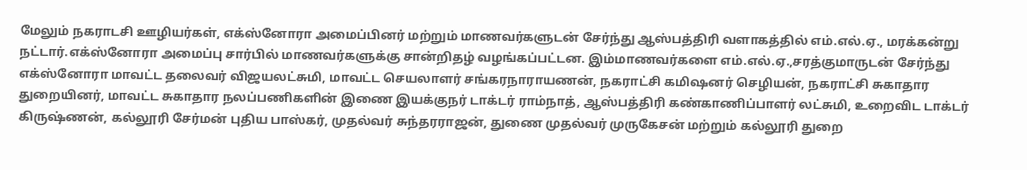மேலும் நகராடசி ஊழியர்கள், எக்ஸ்னோரா அமைப்பினர் மற்றும் மாணவர்களுடன் சேர்ந்து ஆஸ்பத்திரி வளாகத்தில் எம்.எல்.ஏ., மரக்கன்று நட்டார்.எக்ஸ்னோரா அமைப்பு சார்பில் மாணவர்களுக்கு சான்றிதழ் வழங்கப்பட்டன. இம்மாணவர்களை எம்.எல்.ஏ.,சரத்குமாருடன் சேர்ந்து எக்ஸ்னோரா மாவட்ட தலைவர் விஜயலட்சுமி, மாவட்ட செயலாளர் சங்கரநாராயணன், நகராட்சி கமிஷனர் செழியன், நகராட்சி சுகாதார துறையினர், மாவட்ட சுகாதார நலப்பணிகளின் இணை இயக்குநர் டாக்டர் ராம்நாத், ஆஸ்பத்திரி கண்காணிப்பாளர் லட்சுமி, உறைவிட டாக்டர் கிருஷ்ணன், கல்லூரி சேர்மன் புதிய பாஸ்கர், முதல்வர் சுந்தரராஜன், துணை முதல்வர் முருகேசன் மற்றும் கல்லூரி துறை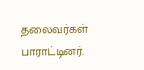தலைவர்கள் பாராட்டினர்.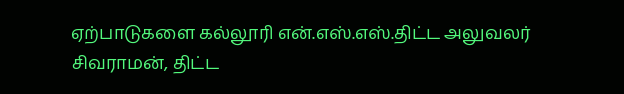ஏற்பாடுகளை கல்லூரி என்.எஸ்.எஸ்.திட்ட அலுவலர் சிவராமன், திட்ட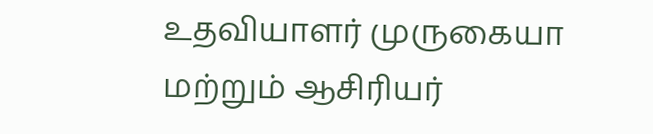உதவியாளர் முருகையா மற்றும் ஆசிரியர்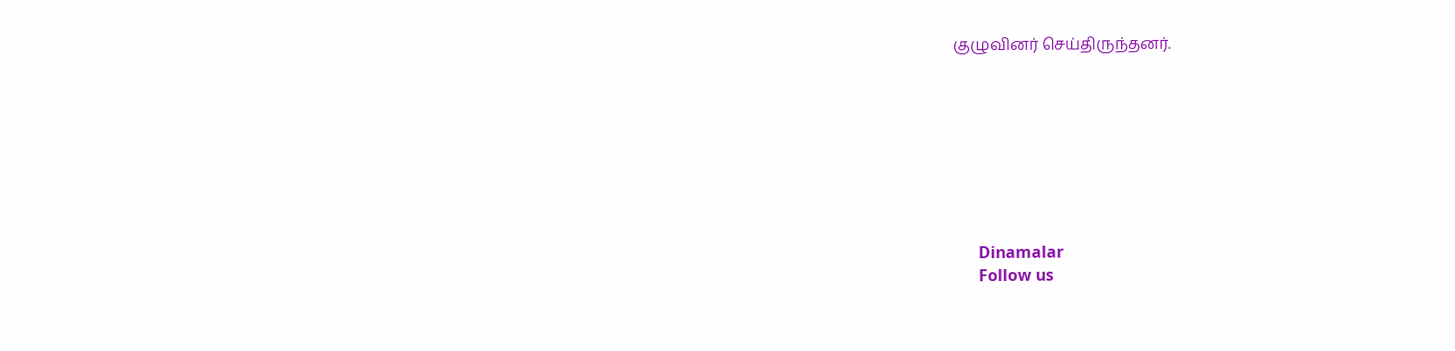குழுவினர் செய்திருந்தனர்.








      Dinamalar
      Follow us